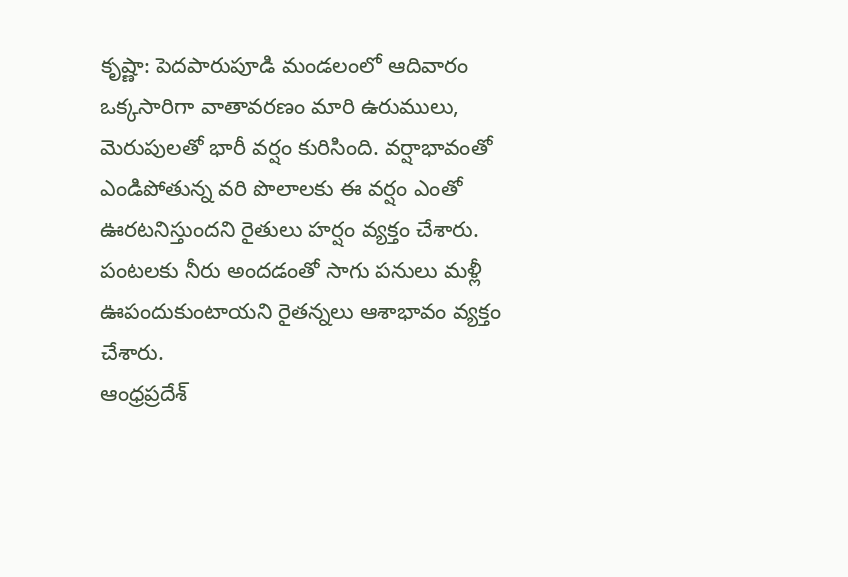కృష్ణా: పెదపారుపూడి మండలంలో ఆదివారం ఒక్కసారిగా వాతావరణం మారి ఉరుములు, మెరుపులతో భారీ వర్షం కురిసింది. వర్షాభావంతో ఎండిపోతున్న వరి పొలాలకు ఈ వర్షం ఎంతో ఊరటనిస్తుందని రైతులు హర్షం వ్యక్తం చేశారు. పంటలకు నీరు అందడంతో సాగు పనులు మళ్లీ ఊపందుకుంటాయని రైతన్నలు ఆశాభావం వ్యక్తం చేశారు.
ఆంధ్రప్రదేశ్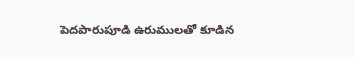పెదపారుపూడి ఉరుములతో కూడిన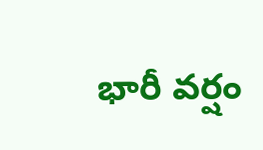భారీ వర్షం